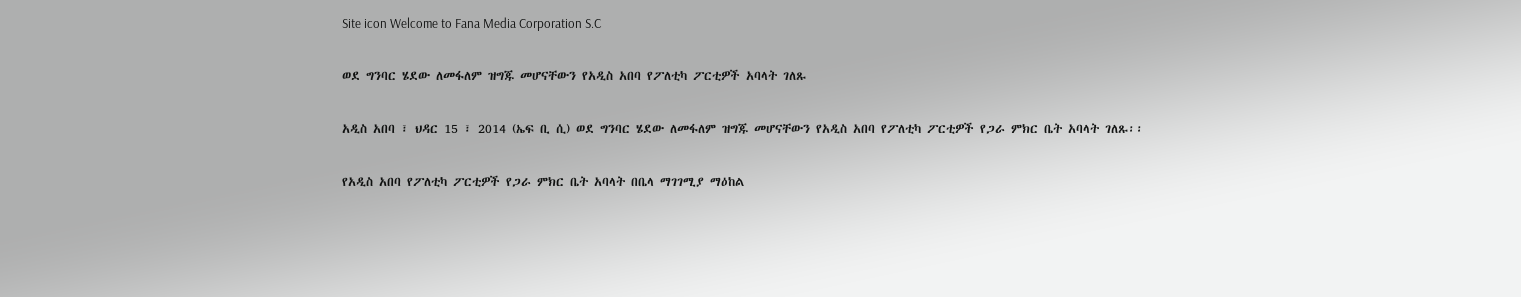Site icon Welcome to Fana Media Corporation S.C

ወደ ግንባር ሄደው ለመፋለም ዝግጁ መሆናቸውን የአዲስ አበባ የፖለቲካ ፖርቲዎች አባላት ገለጹ

አዲስ አበባ ፣ ህዳር 15 ፣ 2014 (ኤፍ ቢ ሲ) ወደ ግንባር ሄደው ለመፋለም ዝግጁ መሆናቸውን የአዲስ አበባ የፖለቲካ ፖርቲዎች የጋራ ምክር ቤት አባላት ገለጹ፡፡

የአዲስ አበባ የፖለቲካ ፖርቲዎች የጋራ ምክር ቤት አባላት በቤላ ማገገሚያ ማዕከል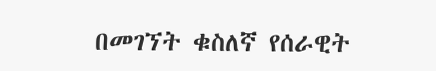በመገኘት ቁስለኛ የሰራዊት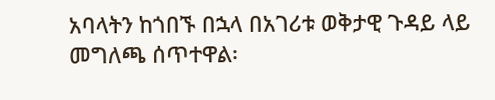አባላትን ከጎበኙ በኋላ በአገሪቱ ወቅታዊ ጉዳይ ላይ መግለጫ ሰጥተዋል፡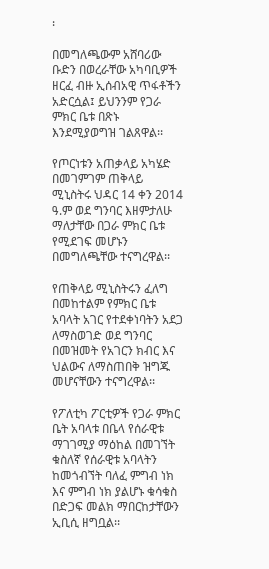፡

በመግለጫውም አሸባሪው ቡድን በወረራቸው አካባቢዎች ዘርፈ ብዙ ኢሰብአዊ ጥፋቶችን አድርሷል፤ ይህንንም የጋራ ምክር ቤቱ በጽኑ እንደሚያወግዝ ገልጸዋል፡፡

የጦርነቱን አጠቃላይ አካሄድ በመገምገም ጠቅላይ ሚኒስትሩ ህዳር 14 ቀን 2014 ዓ.ም ወደ ግንባር እዘምታለሁ ማለታቸው በጋራ ምክር ቤቱ የሚደገፍ መሆኑን በመግለጫቸው ተናግረዋል፡፡

የጠቅላይ ሚኒስትሩን ፈለግ በመከተልም የምክር ቤቱ አባላት አገር የተደቀነባትን አደጋ ለማስወገድ ወደ ግንባር በመዝመት የአገርን ክብር እና ህልውና ለማስጠበቅ ዝግጁ መሆናቸውን ተናግረዋል፡፡

የፖለቲካ ፖርቲዎች የጋራ ምክር ቤት አባላቱ በቤላ የሰራዊቱ ማገገሚያ ማዕከል በመገኘት ቁስለኛ የሰራዊቱ አባላትን ከመጎብኘት ባለፈ ምግብ ነክ እና ምግብ ነክ ያልሆኑ ቁሳቁስ በድጋፍ መልክ ማበርከታቸውን ኢቢሲ ዘግቧል፡፡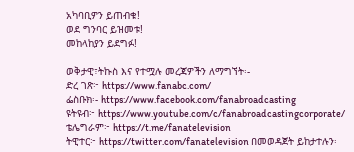አካባቢዎን ይጠብቁ!
ወደ ግንባር ይዝመቱ!
መከላከያን ይደግፉ!

ወቅታዊ፣ትኩስ እና የተሟሉ መረጃዎችን ለማግኘት፡-
ድረ ገጽ፦ https://www.fanabc.com/
ፌስቡክ፡- https://www.facebook.com/fanabroadcasting
ዩትዩብ፦ https://www.youtube.com/c/fanabroadcastingcorporate/
ቴሌግራም፦ https://t.me/fanatelevision
ትዊተር፦ https://twitter.com/fanatelevision በመወዳጀት ይከታተሉን፡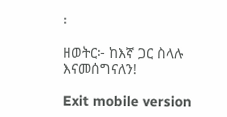፡

ዘወትር፦ ከእኛ ጋር ስላሉ እናመሰግናለን!

Exit mobile version